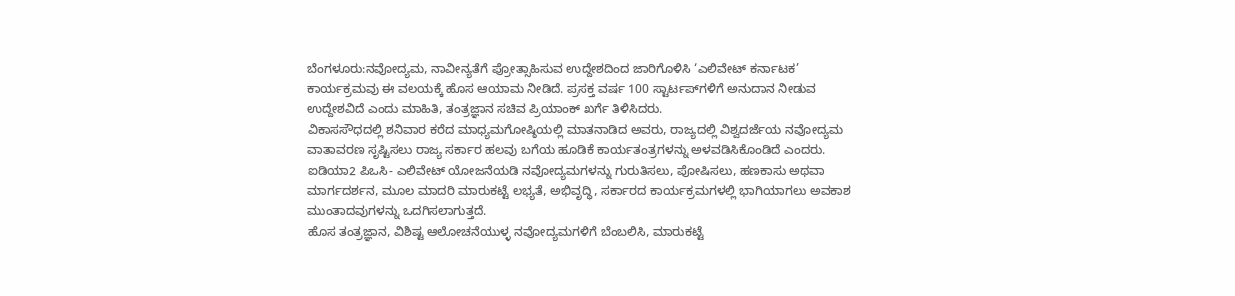ಬೆಂಗಳೂರು:ನವೋದ್ಯಮ, ನಾವೀನ್ಯತೆಗೆ ಪ್ರೋತ್ಸಾಹಿಸುವ ಉದ್ದೇಶದಿಂದ ಜಾರಿಗೊಳಿಸಿ ‘ಎಲಿವೇಟ್ ಕರ್ನಾಟಕ’ ಕಾರ್ಯಕ್ರಮವು ಈ ವಲಯಕ್ಕೆ ಹೊಸ ಆಯಾಮ ನೀಡಿದೆ. ಪ್ರಸಕ್ತ ವರ್ಷ 100 ಸ್ಟಾರ್ಟಪ್‌ಗಳಿಗೆ ಅನುದಾನ ನೀಡುವ ಉದ್ದೇಶವಿದೆ ಎಂದು ಮಾಹಿತಿ, ತಂತ್ರಜ್ಞಾನ ಸಚಿವ ಪ್ರಿಯಾಂಕ್ ಖರ್ಗೆ ತಿಳಿಸಿದರು.
ವಿಕಾಸಸೌಧದಲ್ಲಿ ಶನಿವಾರ ಕರೆದ ಮಾಧ್ಯಮಗೋಷ್ಠಿಯಲ್ಲಿ ಮಾತನಾಡಿದ ಅವರು, ರಾಜ್ಯದಲ್ಲಿ ವಿಶ್ವದರ್ಜೆಯ ನವೋದ್ಯಮ ವಾತಾವರಣ ಸೃಷ್ಟಿಸಲು ರಾಜ್ಯ ಸರ್ಕಾರ ಹಲವು ಬಗೆಯ ಹೂಡಿಕೆ ಕಾರ್ಯತಂತ್ರಗಳನ್ನು ಅಳವಡಿಸಿಕೊಂಡಿದೆ ಎಂದರು.
ಐಡಿಯಾ2 ಪಿಒಸಿ- ಎಲಿವೇಟ್ ಯೋಜನೆಯಡಿ ನವೋದ್ಯಮಗಳನ್ನು ಗುರುತಿಸಲು, ಪೋಷಿಸಲು, ಹಣಕಾಸು ಅಥವಾ ಮಾರ್ಗದರ್ಶನ, ಮೂಲ ಮಾದರಿ ಮಾರುಕಟ್ಟೆ ಲಭ್ಯತೆ, ಅಭಿವೃದ್ಧಿ, ಸರ್ಕಾರದ ಕಾರ್ಯಕ್ರಮಗಳಲ್ಲಿ ಭಾಗಿಯಾಗಲು ಅವಕಾಶ ಮುಂತಾದವುಗಳನ್ನು ಒದಗಿಸಲಾಗುತ್ತದೆ.
ಹೊಸ ತಂತ್ರಜ್ಞಾನ, ವಿಶಿಷ್ಟ ಆಲೋಚನೆಯುಳ್ಳ ನವೋದ್ಯಮಗಳಿಗೆ ಬೆಂಬಲಿಸಿ, ಮಾರುಕಟ್ಟೆ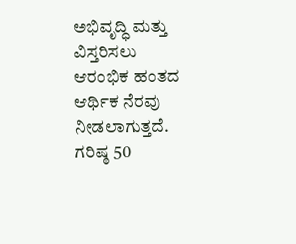ಅಭಿವೃದ್ಧಿ ಮತ್ತು ವಿಸ್ತರಿಸಲು ಆರಂಭಿಕ ಹಂತದ ಆರ್ಥಿಕ ನೆರವು ನೀಡಲಾಗುತ್ತದೆ. ಗರಿಷ್ಠ 50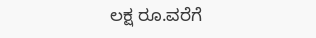ಲಕ್ಷ ರೂ.ವರೆಗೆ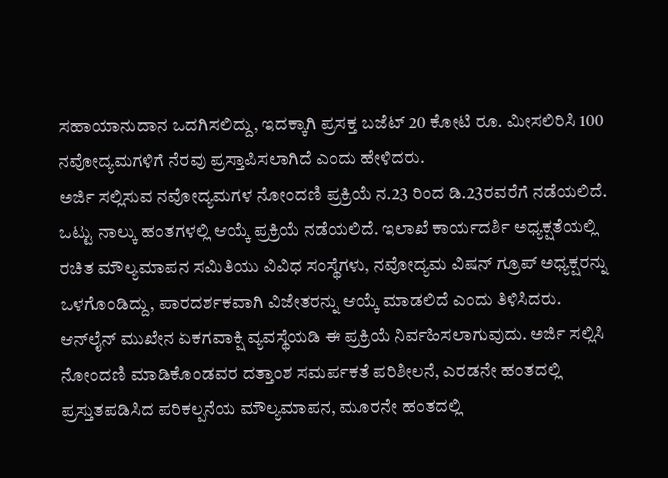ಸಹಾಯಾನುದಾನ ಒದಗಿಸಲಿದ್ದು, ಇದಕ್ಕಾಗಿ ಪ್ರಸಕ್ತ ಬಜೆಟ್ 20 ಕೋಟಿ ರೂ. ಮೀಸಲಿರಿಸಿ 100 ನವೋದ್ಯಮಗಳಿಗೆ ನೆರವು ಪ್ರಸ್ತಾಪಿಸಲಾಗಿದೆ ಎಂದು ಹೇಳಿದರು.
ಅರ್ಜಿ ಸಲ್ಲಿಸುವ ನವೋದ್ಯಮಗಳ ನೋಂದಣಿ ಪ್ರಕ್ರಿಯೆ ನ.23 ರಿಂದ ಡಿ.23ರವರೆಗೆ ನಡೆಯಲಿದೆ. ಒಟ್ಟು ನಾಲ್ಕು ಹಂತಗಳಲ್ಲಿ ಆಯ್ಕೆ ಪ್ರಕ್ರಿಯೆ ನಡೆಯಲಿದೆ. ಇಲಾಖೆ ಕಾರ್ಯದರ್ಶಿ ಅಧ್ಯಕ್ಷತೆಯಲ್ಲಿ ರಚಿತ ಮೌಲ್ಯಮಾಪನ ಸಮಿತಿಯು ವಿವಿಧ ಸಂಸ್ಥೆಗಳು, ನವೋದ್ಯಮ ವಿಷನ್ ಗ್ರೂಪ್ ಅಧ್ಯಕ್ಷರನ್ನು ಒಳಗೊಂಡಿದ್ದು, ಪಾರದರ್ಶಕವಾಗಿ ವಿಜೇತರನ್ನು ಆಯ್ಕೆ ಮಾಡಲಿದೆ ಎಂದು ತಿಳಿಸಿದರು.
ಆನ್‌ಲೈನ್ ಮುಖೇನ ಏಕಗವಾಕ್ಷಿ ವ್ಯವಸ್ಥೆಯಡಿ ಈ ಪ್ರಕ್ರಿಯೆ ನಿರ್ವಹಿಸಲಾಗುವುದು. ಅರ್ಜಿ ಸಲ್ಲಿಸಿ ನೋಂದಣಿ ಮಾಡಿಕೊಂಡವರ ದತ್ತಾಂಶ ಸಮರ್ಪಕತೆ ಪರಿಶೀಲನೆ, ಎರಡನೇ ಹಂತದಲ್ಲಿ ಪ್ರಸ್ತುತಪಡಿಸಿದ ಪರಿಕಲ್ಪನೆಯ ಮೌಲ್ಯಮಾಪನ, ಮೂರನೇ ಹಂತದಲ್ಲಿ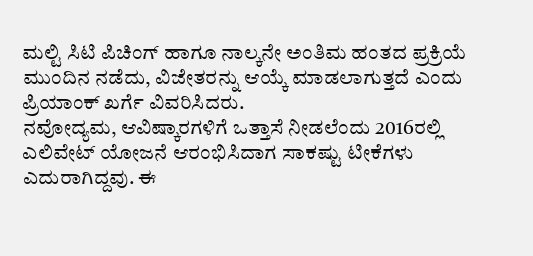ಮಲ್ಟಿ ಸಿಟಿ ಪಿಚಿಂಗ್ ಹಾಗೂ ನಾಲ್ಕನೇ ಅಂತಿಮ ಹಂತದ ಪ್ರಕ್ರಿಯೆ ಮುಂದಿನ ನಡೆದು, ವಿಜೇತರನ್ನು ಆಯ್ಕೆ ಮಾಡಲಾಗುತ್ತದೆ ಎಂದು ಪ್ರಿಯಾಂಕ್ ಖರ್ಗೆ ವಿವರಿಸಿದರು.
ನವೋದ್ಯಮ, ಆವಿಷ್ಕಾರಗಳಿಗೆ ಒತ್ತಾಸೆ ನೀಡಲೆಂದು 2016ರಲ್ಲಿ ಎಲಿವೇಟ್ ಯೋಜನೆ ಆರಂಭಿಸಿದಾಗ ಸಾಕಷ್ಟು ಟೀಕೆಗಳು ಎದುರಾಗಿದ್ದವು. ಈ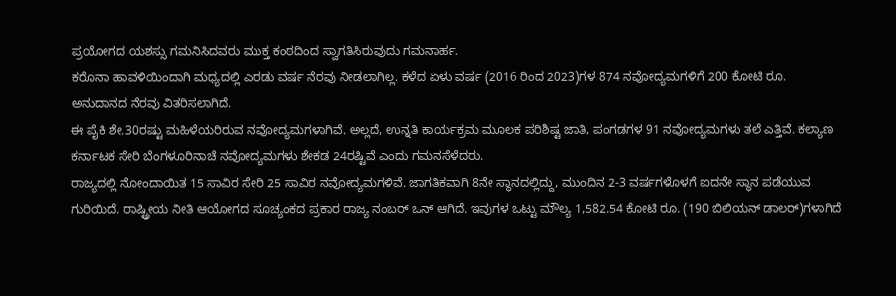ಪ್ರಯೋಗದ ಯಶಸ್ಸು ಗಮನಿಸಿದವರು ಮುಕ್ತ ಕಂಠದಿಂದ ಸ್ವಾಗತಿಸಿರುವುದು ಗಮನಾರ್ಹ.
ಕರೊನಾ ಹಾವಳಿಯಿಂದಾಗಿ ಮಧ್ಯದಲ್ಲಿ ಎರಡು ವರ್ಷ ನೆರವು ನೀಡಲಾಗಿಲ್ಲ. ಕಳೆದ ಏಳು ವರ್ಷ (2016 ರಿಂದ 2023)ಗಳ 874 ನವೋದ್ಯಮಗಳಿಗೆ 200 ಕೋಟಿ ರೂ. ಅನುದಾನದ ನೆರವು ವಿತರಿಸಲಾಗಿದೆ.
ಈ ಪೈಕಿ ಶೇ.30ರಷ್ಟು ಮಹಿಳೆಯರಿರುವ ನವೋದ್ಯಮಗಳಾಗಿವೆ. ಅಲ್ಲದೆ, ಉನ್ನತಿ ಕಾರ್ಯಕ್ರಮ ಮೂಲಕ ಪರಿಶಿಷ್ಟ ಜಾತಿ, ಪಂಗಡಗಳ 91 ನವೋದ್ಯಮಗಳು ತಲೆ ಎತ್ತಿವೆ. ಕಲ್ಯಾಣ ಕರ್ನಾಟಕ ಸೇರಿ ಬೆಂಗಳೂರಿನಾಚೆ ನವೋದ್ಯಮಗಳು ಶೇಕಡ 24ರಷ್ಟಿವೆ ಎಂದು ಗಮನಸೆಳೆದರು.
ರಾಜ್ಯದಲ್ಲಿ ನೋಂದಾಯಿತ 15 ಸಾವಿರ ಸೇರಿ 25 ಸಾವಿರ ನವೋದ್ಯಮಗಳಿವೆ. ಜಾಗತಿಕವಾಗಿ 8ನೇ ಸ್ಥಾನದಲ್ಲಿದ್ದು, ಮುಂದಿನ 2-3 ವರ್ಷಗಳೊಳಗೆ ಐದನೇ ಸ್ಥಾನ ಪಡೆಯುವ ಗುರಿಯಿದೆ. ರಾಷ್ಟ್ರೀಯ ನೀತಿ ಆಯೋಗದ ಸೂಚ್ಯಂಕದ ಪ್ರಕಾರ ರಾಜ್ಯ ನಂಬರ್ ಒನ್ ಆಗಿದೆ. ಇವುಗಳ ಒಟ್ಟು ಮೌಲ್ಯ 1,582.54 ಕೋಟಿ ರೂ. (190 ಬಿಲಿಯನ್ ಡಾಲರ್)ಗಳಾಗಿದೆ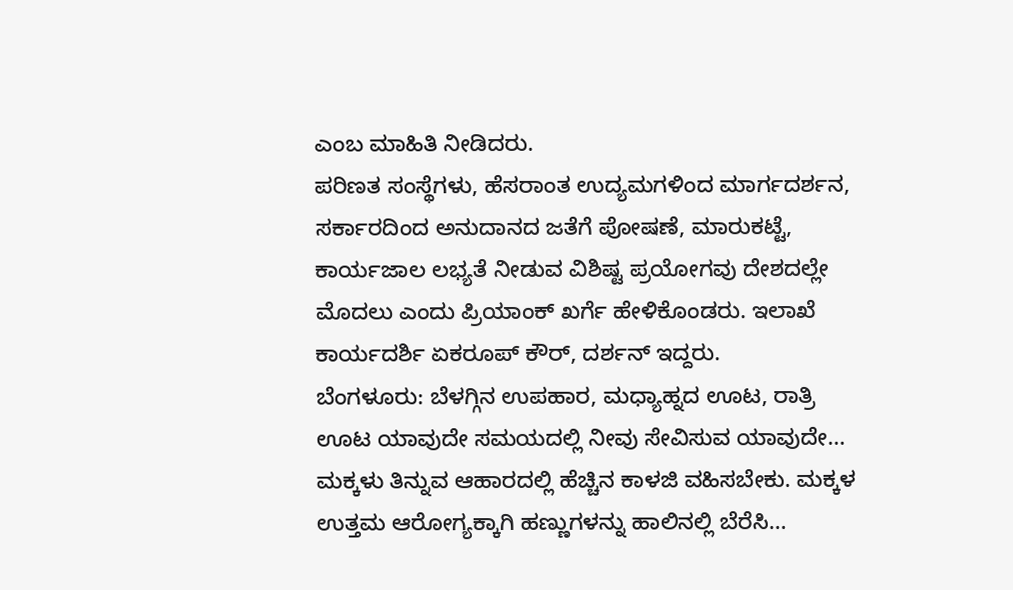ಎಂಬ ಮಾಹಿತಿ ನೀಡಿದರು.
ಪರಿಣತ ಸಂಸ್ಥೆಗಳು, ಹೆಸರಾಂತ ಉದ್ಯಮಗಳಿಂದ ಮಾರ್ಗದರ್ಶನ, ಸರ್ಕಾರದಿಂದ ಅನುದಾನದ ಜತೆಗೆ ಪೋಷಣೆ, ಮಾರುಕಟ್ಟೆ, ಕಾರ್ಯಜಾಲ ಲಭ್ಯತೆ ನೀಡುವ ವಿಶಿಷ್ಟ ಪ್ರಯೋಗವು ದೇಶದಲ್ಲೇ ಮೊದಲು ಎಂದು ಪ್ರಿಯಾಂಕ್ ಖರ್ಗೆ ಹೇಳಿಕೊಂಡರು. ಇಲಾಖೆ ಕಾರ್ಯದರ್ಶಿ ಏಕರೂಪ್ ಕೌರ್, ದರ್ಶನ್ ಇದ್ದರು.
ಬೆಂಗಳೂರು: ಬೆಳಗ್ಗಿನ ಉಪಹಾರ, ಮಧ್ಯಾಹ್ನದ ಊಟ, ರಾತ್ರಿ ಊಟ ಯಾವುದೇ ಸಮಯದಲ್ಲಿ ನೀವು ಸೇವಿಸುವ ಯಾವುದೇ…
ಮಕ್ಕಳು ತಿನ್ನುವ ಆಹಾರದಲ್ಲಿ ಹೆಚ್ಚಿನ ಕಾಳಜಿ ವಹಿಸಬೇಕು. ಮಕ್ಕಳ ಉತ್ತಮ ಆರೋಗ್ಯಕ್ಕಾಗಿ ಹಣ್ಣುಗಳನ್ನು ಹಾಲಿನಲ್ಲಿ ಬೆರೆಸಿ…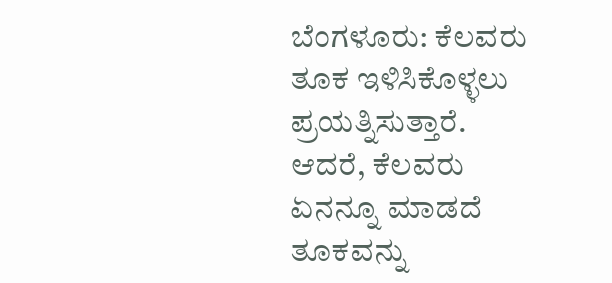ಬೆಂಗಳೂರು: ಕೆಲವರು ತೂಕ ಇಳಿಸಿಕೊಳ್ಳಲು ಪ್ರಯತ್ನಿಸುತ್ತಾರೆ. ಆದರೆ, ಕೆಲವರು ಏನನ್ನೂ ಮಾಡದೆ ತೂಕವನ್ನು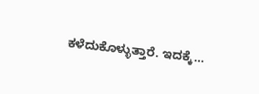ಕಳೆದುಕೊಳ್ಳುತ್ತಾರೆ. ಇದಕ್ಕೆ…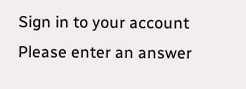Sign in to your account
Please enter an answer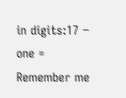in digits:17 − one =
Remember me